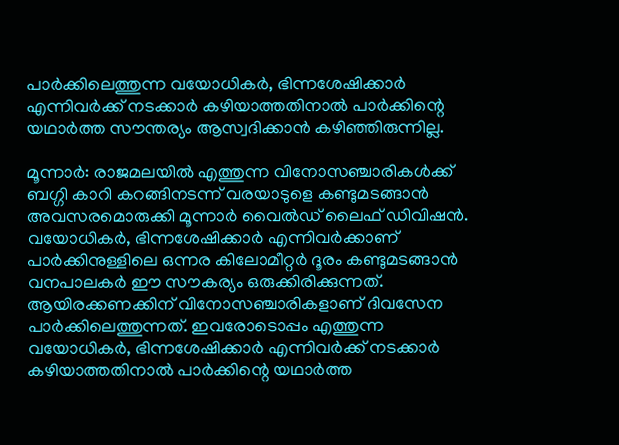പാര്‍ക്കിലെത്തുന്ന വയോധികര്‍, ഭിന്നശേഷിക്കാര്‍ എന്നിവര്‍ക്ക് നടക്കാര്‍ കഴിയാത്തതിനാല്‍ പാര്‍ക്കിന്റെ യഥാര്‍ത്ത സൗന്തര്യം ആസ്വദിക്കാന്‍ കഴിഞ്ഞിരുന്നില്ല.

മൂന്നാര്‍: രാജമലയില്‍ എത്തുന്ന വിനോസഞ്ചാരികള്‍ക്ക് ബഗ്ഗി കാറി കറങ്ങിനടന്ന് വരയാടുളെ കണ്ടുമടങ്ങാന്‍ അവസരമൊരുക്കി മൂന്നാര്‍ വൈല്‍ഡ് ലൈഫ് ഡിവിഷന്‍. വയോധികര്‍, ഭിന്നശേഷിക്കാര്‍ എന്നിവര്‍ക്കാണ് പാര്‍ക്കിനുള്ളിലെ ഒന്നര കിലോമീറ്റര്‍ ദൂരം കണ്ടുമടങ്ങാന്‍
വനപാലകര്‍ ഈ സൗകര്യം ഒരുക്കിരിക്കുന്നത്. ആയിരക്കണക്കിന് വിനോസഞ്ചാരികളാണ് ദിവസേന പാര്‍ക്കിലെത്തുന്നത്. ഇവരോടൊപ്പം എത്തുന്ന വയോധികര്‍, ഭിന്നശേഷിക്കാര്‍ എന്നിവര്‍ക്ക് നടക്കാര്‍ കഴിയാത്തതിനാല്‍ പാര്‍ക്കിന്റെ യഥാര്‍ത്ത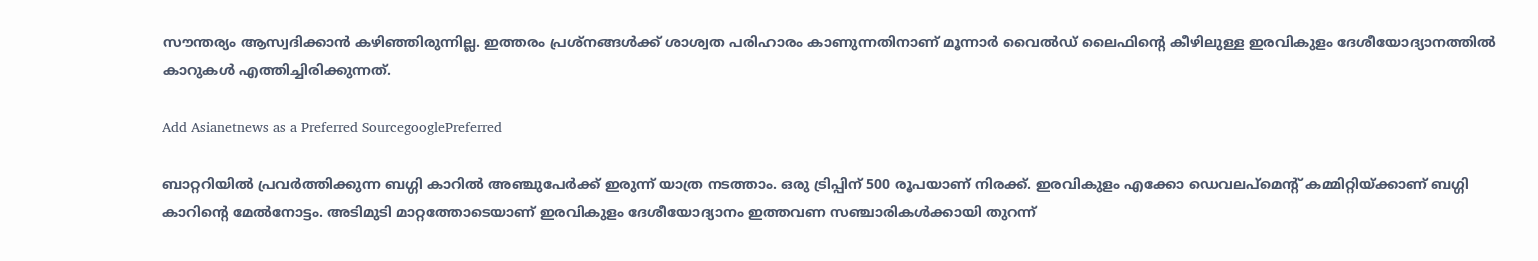സൗന്തര്യം ആസ്വദിക്കാന്‍ കഴിഞ്ഞിരുന്നില്ല. ഇത്തരം പ്രശ്‌നങ്ങള്‍ക്ക് ശാശ്വത പരിഹാരം കാണുന്നതിനാണ് മൂന്നാര്‍ വൈല്‍ഡ് ലൈഫിന്റെ കീഴിലുള്ള ഇരവികുളം ദേശീയോദ്യാനത്തില്‍ കാറുകള്‍ എത്തിച്ചിരിക്കുന്നത്.

Add Asianetnews as a Preferred SourcegooglePreferred

ബാറ്ററിയില്‍ പ്രവര്‍ത്തിക്കുന്ന ബഗ്ഗി കാറില്‍ അഞ്ചുപേര്‍ക്ക് ഇരുന്ന് യാത്ര നടത്താം. ഒരു ട്രിപ്പിന് 500 രൂപയാണ് നിരക്ക്. ഇരവികുളം എക്കോ ഡെവലപ്‌മെന്റ് കമ്മിറ്റിയ്ക്കാണ് ബഗ്ഗി കാറിന്റെ മേല്‍നോട്ടം. അടിമുടി മാറ്റത്തോടെയാണ് ഇരവികുളം ദേശീയോദ്യാനം ഇത്തവണ സഞ്ചാരികള്‍ക്കായി തുറന്ന്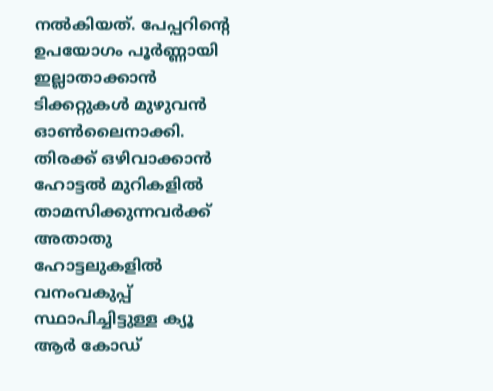നല്‍കിയത്. പേപ്പറിന്റെ ഉപയോഗം പൂര്‍ണ്ണായി ഇല്ലാതാക്കാന്‍ ടിക്കറ്റുകള്‍ മുഴുവന്‍ ഓണ്‍ലൈനാക്കി. തിരക്ക് ഒഴിവാക്കാന്‍ ഹോട്ടല്‍ മുറികളില്‍ താമസിക്കുന്നവര്‍ക്ക് അതാതു ഹോട്ടലുകളില്‍ വനംവകുപ്പ് സ്ഥാപിച്ചിട്ടുള്ള ക്യൂ ആര്‍ കോഡ്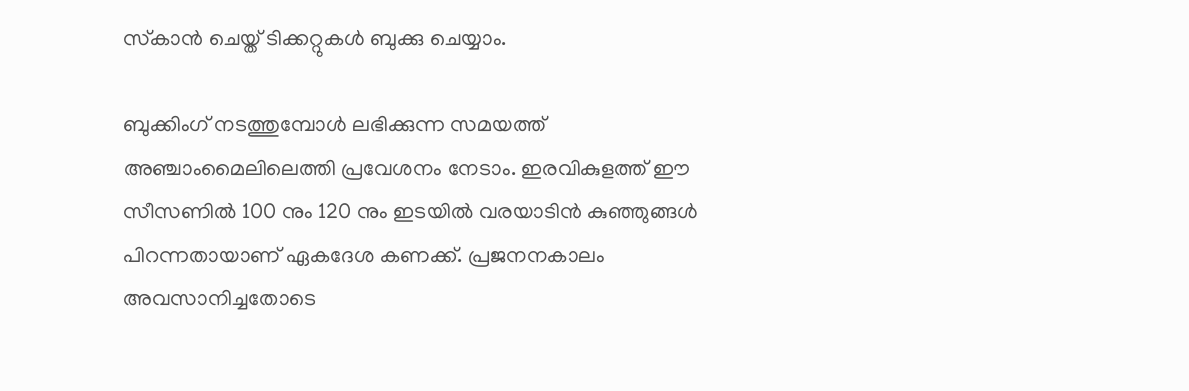സ്‌കാന്‍ ചെയ്ത് ടിക്കറ്റുകള്‍ ബുക്കു ചെയ്യാം.

ബുക്കിംഗ് നടത്തുമ്പോള്‍ ലഭിക്കുന്ന സമയത്ത് അഞ്ചാംമൈലിലെത്തി പ്രവേശനം നേടാം. ഇരവികുളത്ത് ഈ സീസണില്‍ 100 നും 120 നും ഇടയില്‍ വരയാടിൻ കുഞ്ഞുങ്ങള്‍ പിറന്നതായാണ് ഏകദേശ കണക്ക്. പ്രജനനകാലം അവസാനിച്ചതോടെ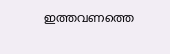ഇത്തവണത്തെ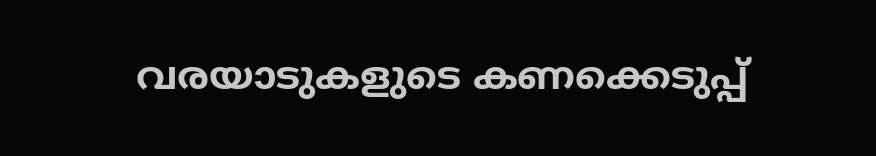വരയാടുകളുടെ കണക്കെടുപ്പ്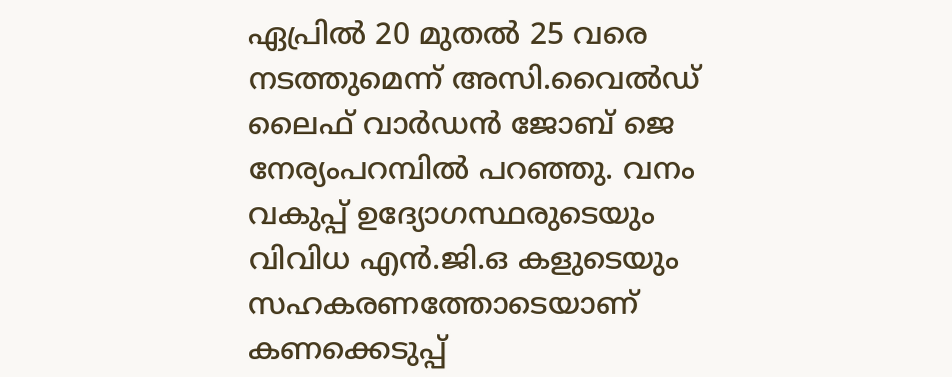ഏപ്രില്‍ 20 മുതല്‍ 25 വരെ നടത്തുമെന്ന് അസി.വൈല്‍ഡ് ലൈഫ് വാര്‍ഡന്‍ ജോബ് ജെ നേര്യംപറമ്പില്‍ പറഞ്ഞു. വനം വകുപ്പ് ഉദ്യോഗസ്ഥരുടെയും വിവിധ എന്‍.ജി.ഒ കളുടെയും സഹകരണത്തോടെയാണ് കണക്കെടുപ്പ്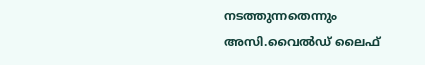നടത്തുന്നതെന്നും അസി.വൈല്‍ഡ് ലൈഫ്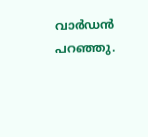വാര്‍ഡന്‍ പറഞ്ഞു.